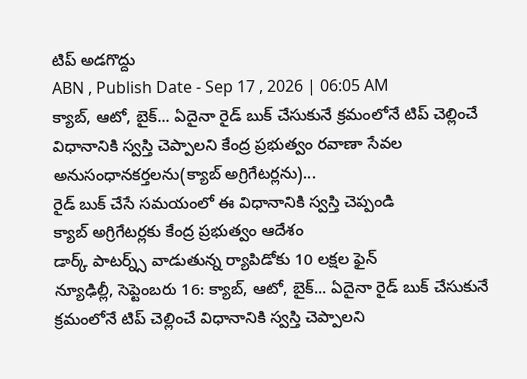టిప్ అడగొద్దు
ABN , Publish Date - Sep 17 , 2026 | 06:05 AM
క్యాబ్, ఆటో, బైక్... ఏదైనా రైడ్ బుక్ చేసుకునే క్రమంలోనే టిప్ చెల్లించే విధానానికి స్వస్తి చెప్పాలని కేంద్ర ప్రభుత్వం రవాణా సేవల అనుసంధానకర్తలను(క్యాబ్ అగ్రిగేటర్లను)...
రైడ్ బుక్ చేసే సమయంలో ఈ విధానానికి స్వస్తి చెప్పండి
క్యాబ్ అగ్రిగేటర్లకు కేంద్ర ప్రభుత్వం ఆదేశం
డార్క్ పాటర్న్స్ వాడుతున్న ర్యాపిడోకు 10 లక్షల ఫైన్
న్యూఢిల్లీ, సెప్టెంబరు 16: క్యాబ్, ఆటో, బైక్... ఏదైనా రైడ్ బుక్ చేసుకునే క్రమంలోనే టిప్ చెల్లించే విధానానికి స్వస్తి చెప్పాలని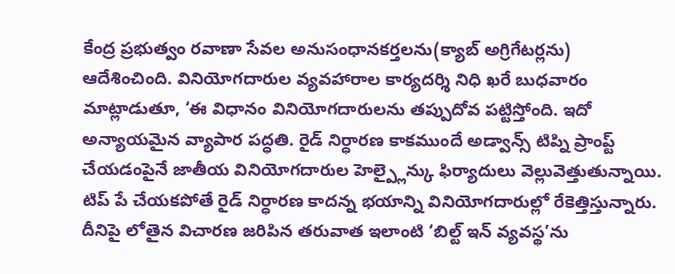కేంద్ర ప్రభుత్వం రవాణా సేవల అనుసంధానకర్తలను(క్యాబ్ అగ్రిగేటర్లను) ఆదేశించింది. వినియోగదారుల వ్యవహారాల కార్యదర్శి నిధి ఖరే బుధవారం మాట్లాడుతూ, ‘ఈ విధానం వినియోగదారులను తప్పుదోవ పట్టిస్తోంది. ఇదో అన్యాయమైన వ్యాపార పద్ధతి. రైడ్ నిర్ధారణ కాకముందే అడ్వాన్స్ టిప్ని ప్రాంప్ట్ చేయడంపైనే జాతీయ వినియోగదారుల హెల్ప్లైన్కు ఫిర్యాదులు వెల్లువెత్తుతున్నాయి. టిప్ పే చేయకపోతే రైడ్ నిర్ధారణ కాదన్న భయాన్ని వినియోగదారుల్లో రేకెత్తిస్తున్నారు. దీనిపై లోతైన విచారణ జరిపిన తరువాత ఇలాంటి ‘బిల్ట్ ఇన్ వ్యవస్థ’ను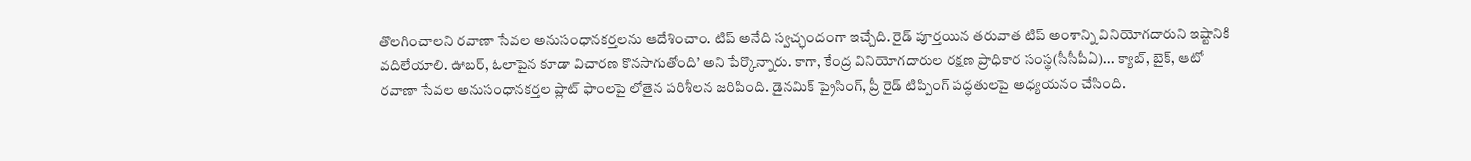తొలగించాలని రవాణా సేవల అనుసంధానకర్తలను ఆదేశించాం. టిప్ అనేది స్వచ్ఛందంగా ఇచ్చేది. రైడ్ పూర్తయిన తరువాత టిప్ అంశాన్ని వినియోగదారుని ఇష్టానికి వదిలేయాలి. ఊబర్, ఓలాపైన కూడా విచారణ కొనసాగుతోంది’ అని పేర్కొన్నారు. కాగా, కేంద్ర వినియోగదారుల రక్షణ ప్రాధికార సంస్థ(సీసీపీఏ)... క్యాబ్, బైక్, ఆటో రవాణా సేవల అనుసంధానకర్తల ప్లాట్ ఫాంలపై లోతైన పరిశీలన జరిపింది. డైనమిక్ ప్రైసింగ్, ప్రీ రైడ్ టిప్పింగ్ పద్ధతులపై అధ్యయనం చేసింది.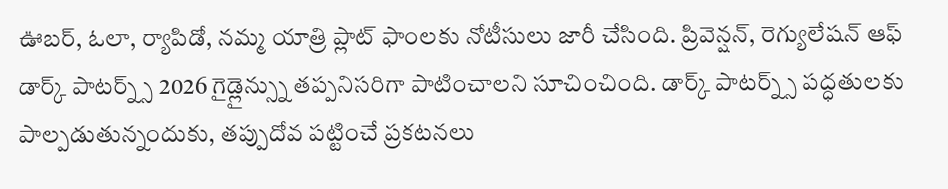ఊబర్, ఓలా, ర్యాపిడో, నమ్మ యాత్రి ప్లాట్ ఫాంలకు నోటీసులు జారీ చేసింది. ప్రివెన్షన్, రెగ్యులేషన్ ఆఫ్ డార్క్ పాటర్న్స్ 2026 గైడ్లైన్స్ను తప్పనిసరిగా పాటించాలని సూచించింది. డార్క్ పాటర్న్స్ పద్ధతులకు పాల్పడుతున్నందుకు, తప్పుదోవ పట్టించే ప్రకటనలు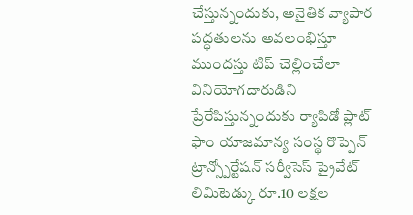చేస్తున్నందుకు, అనైతిక వ్యాపార పద్ధతులను అవలంభిస్తూ ముందస్తు టిప్ చెల్లించేలా వినియోగదారుడిని ప్రేరేపిస్తున్నందుకు ర్యాపిడో ప్లాట్ ఫాం యాజమాన్య సంస్థ రొప్పెన్ ట్రాన్స్పోర్టేషన్ సర్వీసెస్ ప్రైవేట్ లిమిటెడ్కు రూ.10 లక్షల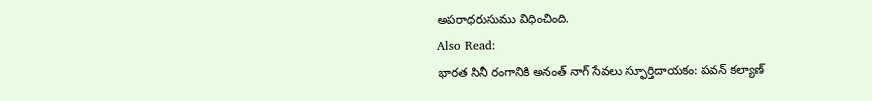అపరాధరుసుము విధించింది.
Also Read:
భారత సినీ రంగానికి అనంత్ నాగ్ సేవలు స్ఫూర్తిదాయకం: పవన్ కల్యాణ్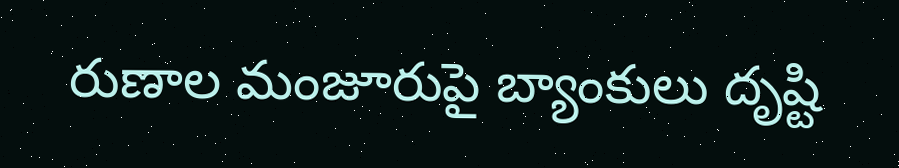రుణాల మంజూరుపై బ్యాంకులు దృష్టి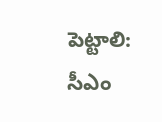పెట్టాలి: సీఎం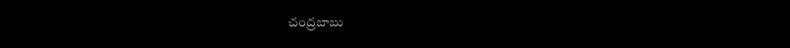చంద్రబాబు